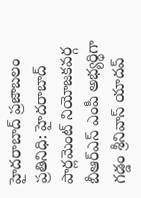హైదరాబాద్ ప్రజాబలం ప్రతినిధి: హైదరాబాద్ పార్లమెంట్ నియోజకవర్గ బీఆర్ఎస్ ఎంపీ అభ్యర్థిగా గడ్డం శ్రీనివాస్ యాదవ్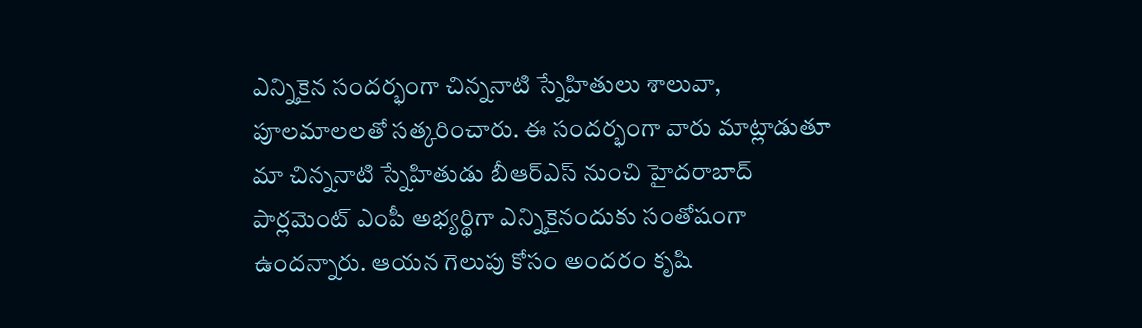ఎన్నికైన సందర్భంగా చిన్ననాటి స్నేహితులు శాలువా, పూలమాలలతో సత్కరించారు. ఈ సందర్భంగా వారు మాట్లాడుతూ మా చిన్ననాటి స్నేహితుడు బీఆర్ఎస్ నుంచి హైదరాబాద్ పార్లమెంట్ ఎంపీ అభ్యర్థిగా ఎన్నికైనందుకు సంతోషంగా ఉందన్నారు. ఆయన గెలుపు కోసం అందరం కృషి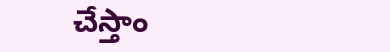చేస్తాం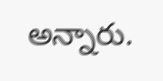అన్నారు.